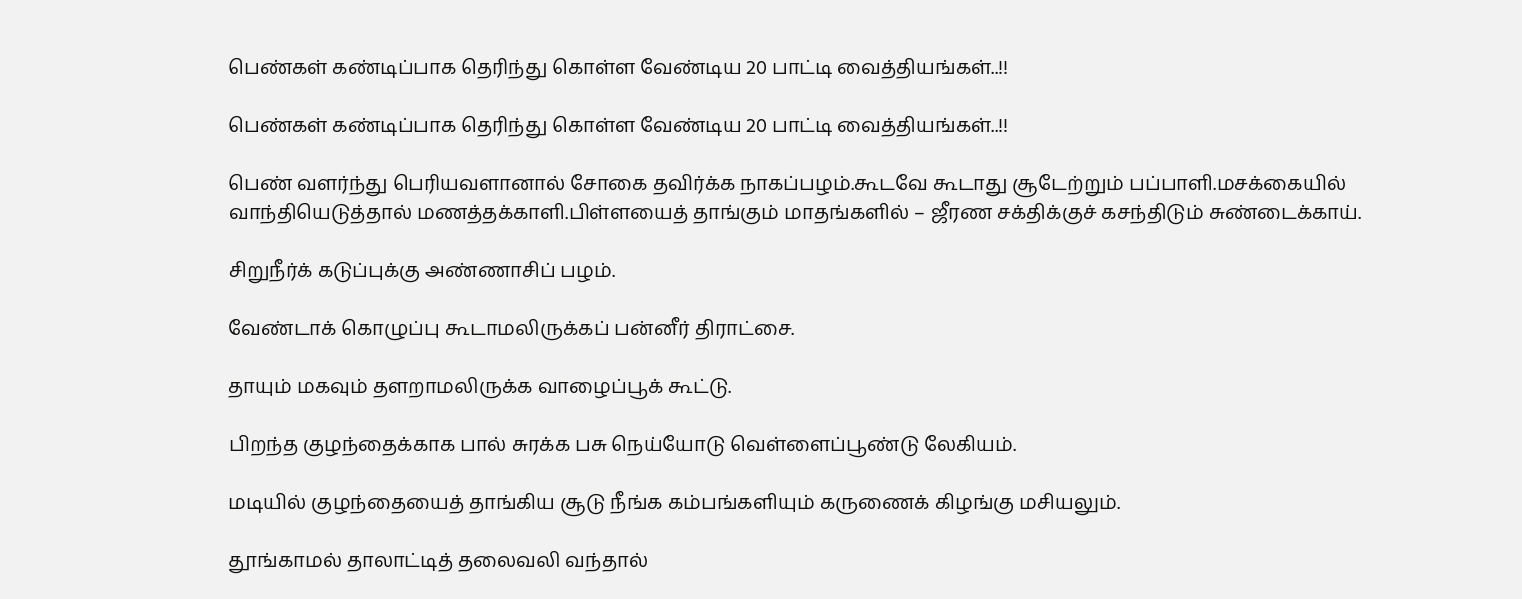பெண்கள் கண்டிப்பாக தெரிந்து கொள்ள வேண்டிய 20 பாட்டி வைத்தியங்கள்..!!

பெண்கள் கண்டிப்பாக தெரிந்து கொள்ள வேண்டிய 20 பாட்டி வைத்தியங்கள்..!!

பெண் வளர்ந்து பெரியவளானால் சோகை தவிர்க்க நாகப்பழம்.கூடவே கூடாது சூடேற்றும் பப்பாளி.மசக்கையில் வாந்தியெடுத்தால் மணத்தக்காளி.பிள்ளயைத் தாங்கும் மாதங்களில் – ஜீரண சக்திக்குச் கசந்திடும் சுண்டைக்காய்.

சிறுநீர்க் கடுப்புக்கு அண்ணாசிப் பழம்.

வேண்டாக் கொழுப்பு கூடாமலிருக்கப் பன்னீர் திராட்சை.

தாயும் மகவும் தளறாமலிருக்க வாழைப்பூக் கூட்டு.

பிறந்த குழந்தைக்காக பால் சுரக்க பசு நெய்யோடு வெள்ளைப்பூண்டு லேகியம்.

மடியில் குழந்தையைத் தாங்கிய சூடு நீங்க கம்பங்களியும் கருணைக் கிழங்கு மசியலும்.

தூங்காமல் தாலாட்டித் தலைவலி வந்தால்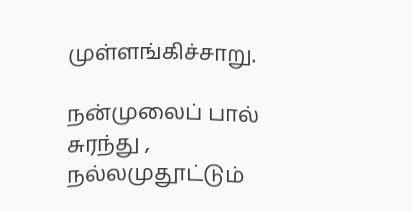முள்ளங்கிச்சாறு.

நன்முலைப் பால் சுரந்து , நல்லமுதூட்டும்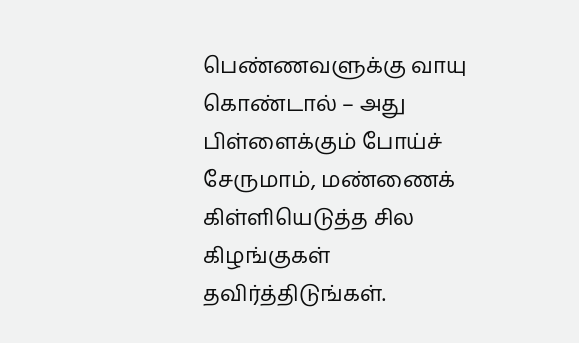பெண்ணவளுக்கு வாயு கொண்டால் – அது
பிள்ளைக்கும் போய்ச் சேருமாம், மண்ணைக்
கிள்ளியெடுத்த சில கிழங்குகள் தவிர்த்திடுங்கள்.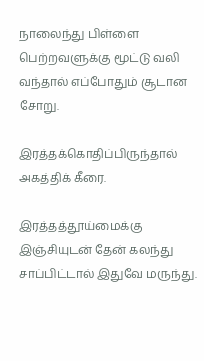நாலைந்து பிள்ளை பெற்றவளுக்கு மூட்டு வலி வந்தால் எப்போதும் சூடான சோறு.

இரத்தக்கொதிப்பிருந்தால் அகத்திக் கீரை.

இரத்தத்தூய்மைக்கு இஞ்சியுடன் தேன் கலந்து சாப்பிட்டால் இதுவே மருந்து.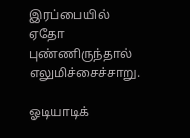இரப்பையில் ஏதோ புண்ணிருந்தால் எலுமிச்சைச்சாறு.

ஓடியாடிக்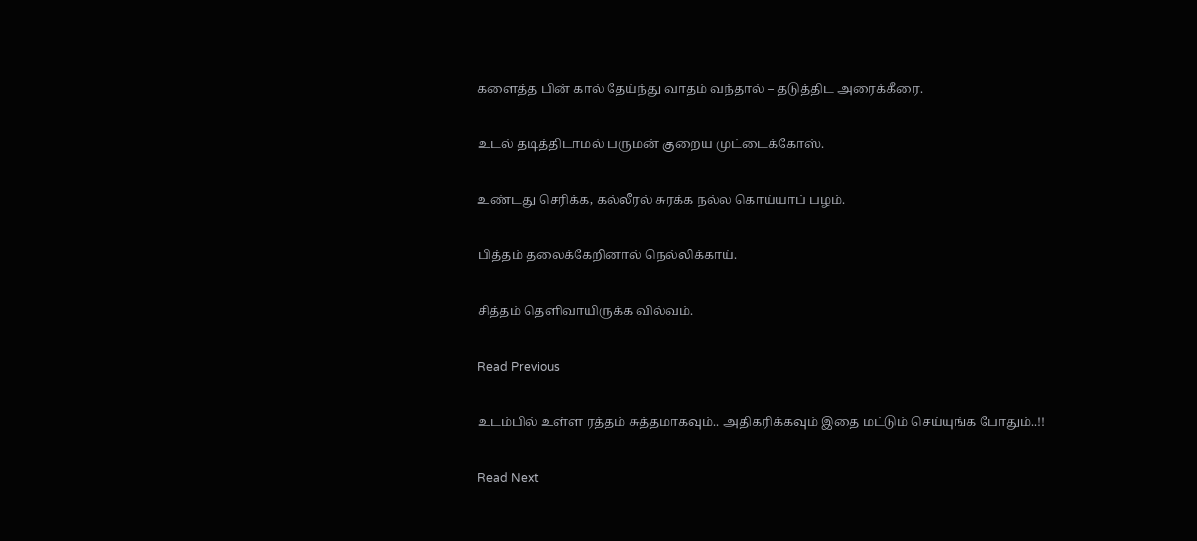களைத்த பின் கால் தேய்ந்து வாதம் வந்தால் – தடுத்திட அரைக்கீரை.

உடல் தடித்திடாமல் பருமன் குறைய முட்டைக்கோஸ்.

உண்டது செரிக்க, கல்லீரல் சுரக்க நல்ல கொய்யாப் பழம்.

பித்தம் தலைக்கேறினால் நெல்லிக்காய்.

சித்தம் தெளிவாயிருக்க வில்வம்.

Read Previous

உடம்பில் உள்ள ரத்தம் சுத்தமாகவும்.. அதிகரிக்கவும் இதை மட்டும் செய்யுங்க போதும்..!!

Read Next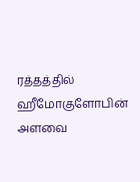ரத்தத்தில் ஹீமோகுளோபின் அளவை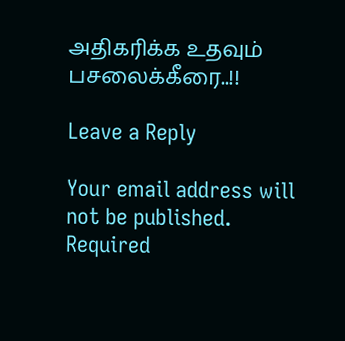அதிகரிக்க உதவும் பசலைக்கீரை..!!

Leave a Reply

Your email address will not be published. Required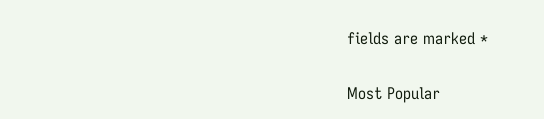fields are marked *

Most Popular